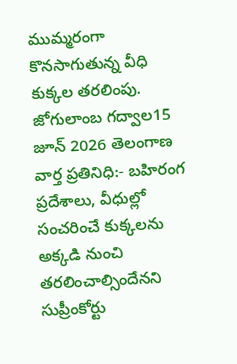ముమ్మరంగా కొనసాగుతున్న వీధి కుక్కల తరలింపు.
జోగులాంబ గద్వాల15 జూన్ 2026 తెలంగాణ వార్త ప్రతినిధి:- బహిరంగ ప్రదేశాలు, వీధుల్లో సంచరించే కుక్కలను అక్కడి నుంచి తరలించాల్సిందేనని సుప్రీంకోర్టు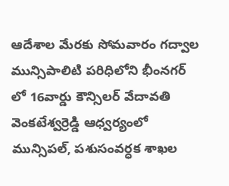ఆదేశాల మేరకు సోమవారం గద్వాల మున్సిపాలిటి పరిధిలోని భీంనగర్ లో 16వార్డు కౌన్సిలర్ వేదావతి వెంకటేశ్వర్రెడ్డి ఆధ్వర్యంలో మున్సిపల్, పశుసంవర్ధక శాఖల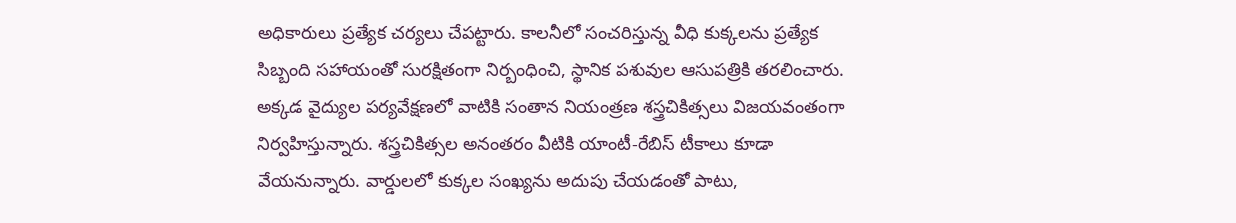అధికారులు ప్రత్యేక చర్యలు చేపట్టారు. కాలనీలో సంచరిస్తున్న వీధి కుక్కలను ప్రత్యేక సిబ్బంది సహాయంతో సురక్షితంగా నిర్బంధించి, స్థానిక పశువుల ఆసుపత్రికి తరలించారు. అక్కడ వైద్యుల పర్యవేక్షణలో వాటికి సంతాన నియంత్రణ శస్త్రచికిత్సలు విజయవంతంగా నిర్వహిస్తున్నారు. శస్త్రచికిత్సల అనంతరం వీటికి యాంటీ-రేబిస్ టీకాలు కూడా వేయనున్నారు. వార్డులలో కుక్కల సంఖ్యను అదుపు చేయడంతో పాటు,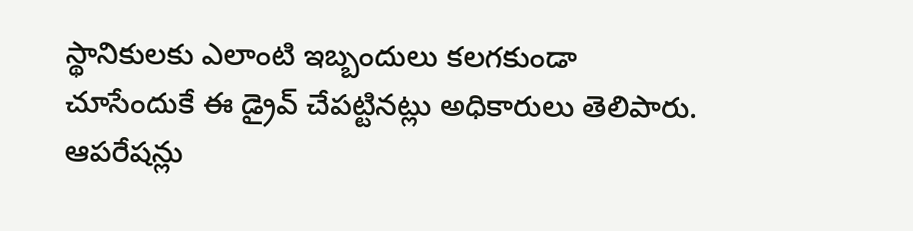స్థానికులకు ఎలాంటి ఇబ్బందులు కలగకుండా చూసేందుకే ఈ డ్రైవ్ చేపట్టినట్లు అధికారులు తెలిపారు. ఆపరేషన్లు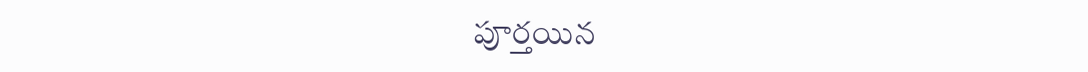పూర్తయిన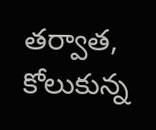తర్వాత, కోలుకున్న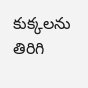కుక్కలను తిరిగి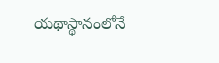యథాస్థానంలోనే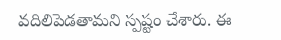వదిలిపెడతామని స్పష్టం చేశారు. ఈ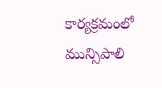కార్యక్రమంలో మున్సిపాలి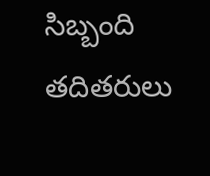సిబ్బంది తదితరులు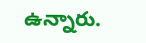ఉన్నారు.